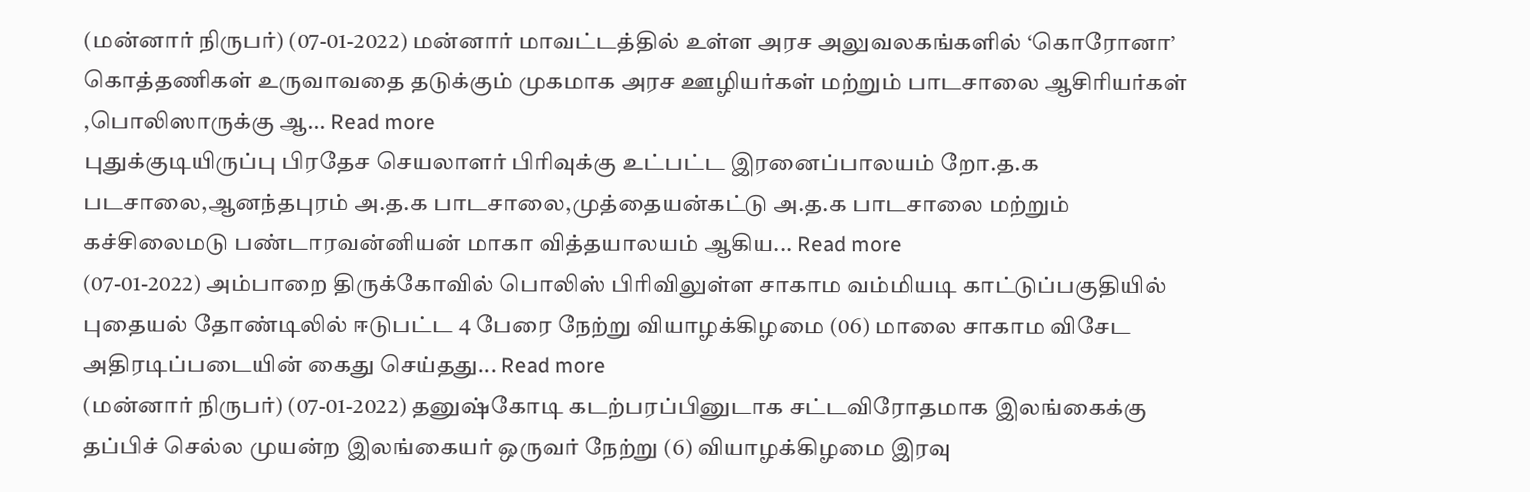(மன்னார் நிருபர்) (07-01-2022) மன்னார் மாவட்டத்தில் உள்ள அரச அலுவலகங்களில் ‘கொரோனா’ கொத்தணிகள் உருவாவதை தடுக்கும் முகமாக அரச ஊழியர்கள் மற்றும் பாடசாலை ஆசிரியர்கள் ,பொலிஸாருக்கு ஆ... Read more
புதுக்குடியிருப்பு பிரதேச செயலாளர் பிரிவுக்கு உட்பட்ட இரனைப்பாலயம் றோ.த.க படசாலை,ஆனந்தபுரம் அ.த.க பாடசாலை,முத்தையன்கட்டு அ.த.க பாடசாலை மற்றும் கச்சிலைமடு பண்டாரவன்னியன் மாகா வித்தயாலயம் ஆகிய... Read more
(07-01-2022) அம்பாறை திருக்கோவில் பொலிஸ் பிரிவிலுள்ள சாகாம வம்மியடி காட்டுப்பகுதியில் புதையல் தோண்டிலில் ஈடுபட்ட 4 பேரை நேற்று வியாழக்கிழமை (06) மாலை சாகாம விசேட அதிரடிப்படையின் கைது செய்தது... Read more
(மன்னார் நிருபர்) (07-01-2022) தனுஷ்கோடி கடற்பரப்பினுடாக சட்டவிரோதமாக இலங்கைக்கு தப்பிச் செல்ல முயன்ற இலங்கையர் ஒருவர் நேற்று (6) வியாழக்கிழமை இரவு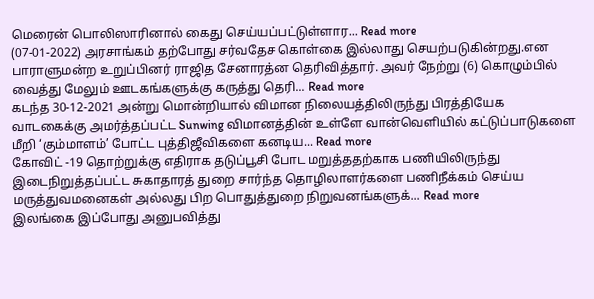மெரைன் பொலிஸாரினால் கைது செய்யப்பட்டுள்ளார... Read more
(07-01-2022) அரசாங்கம் தற்போது சர்வதேச கொள்கை இல்லாது செயற்படுகின்றது.என பாராளுமன்ற உறுப்பினர் ராஜித சேனாரத்ன தெரிவித்தார். அவர் நேற்று (6) கொழும்பில் வைத்து மேலும் ஊடகங்களுக்கு கருத்து தெரி... Read more
கடந்த 30-12-2021 அன்று மொன்றியால் விமான நிலையத்திலிருந்து பிரத்தியேக வாடகைக்கு அமர்த்தப்பட்ட Sunwing விமானத்தின் உள்ளே வான்வெளியில் கட்டுப்பாடுகளை மீறி ‘கும்மாளம்’ போட்ட புத்திஜீவிகளை கனடிய... Read more
கோவிட் -19 தொற்றுக்கு எதிராக தடுப்பூசி போட மறுத்ததற்காக பணியிலிருந்து இடைநிறுத்தப்பட்ட சுகாதாரத் துறை சார்ந்த தொழிலாளர்களை பணிநீக்கம் செய்ய மருத்துவமனைகள் அல்லது பிற பொதுத்துறை நிறுவனங்களுக்... Read more
இலங்கை இப்போது அனுபவித்து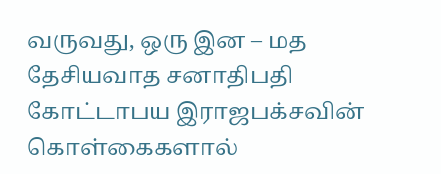வருவது, ஒரு இன – மத தேசியவாத சனாதிபதி கோட்டாபய இராஜபக்சவின் கொள்கைகளால்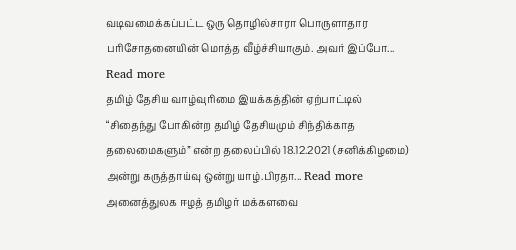வடிவமைக்கப்பட்ட ஒரு தொழில்சாரா பொருளாதார பரிசோதனையின் மொத்த வீழ்ச்சியாகும். அவர் இப்போ... Read more
தமிழ் தேசிய வாழ்வுரிமை இயக்கத்தின் ஏற்பாட்டில் “சிதைந்து போகின்ற தமிழ் தேசியமும் சிந்திக்காத தலைமைகளும்” என்ற தலைப்பில் 18.12.2021 (சனிக்கிழமை) அன்று கருத்தாய்வு ஒன்று யாழ்.பிரதா... Read more
அனைத்துலக ஈழத் தமிழர் மக்களவை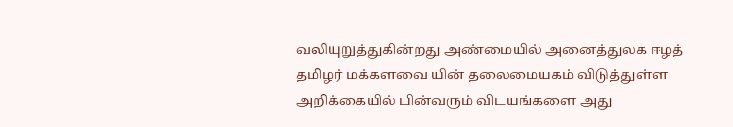வலியுறுத்துகின்றது அண்மையில் அனைத்துலக ஈழத் தமிழர் மக்களவை யின் தலைமையகம் விடுத்துள்ள அறிக்கையில் பின்வரும் விடயங்களை அது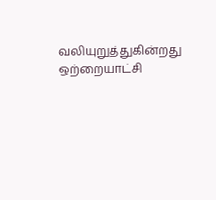வலியுறுத்துகின்றது ஒற்றையாட்சி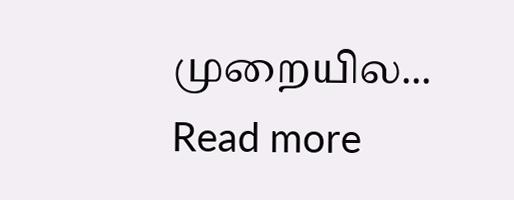முறையில... Read more